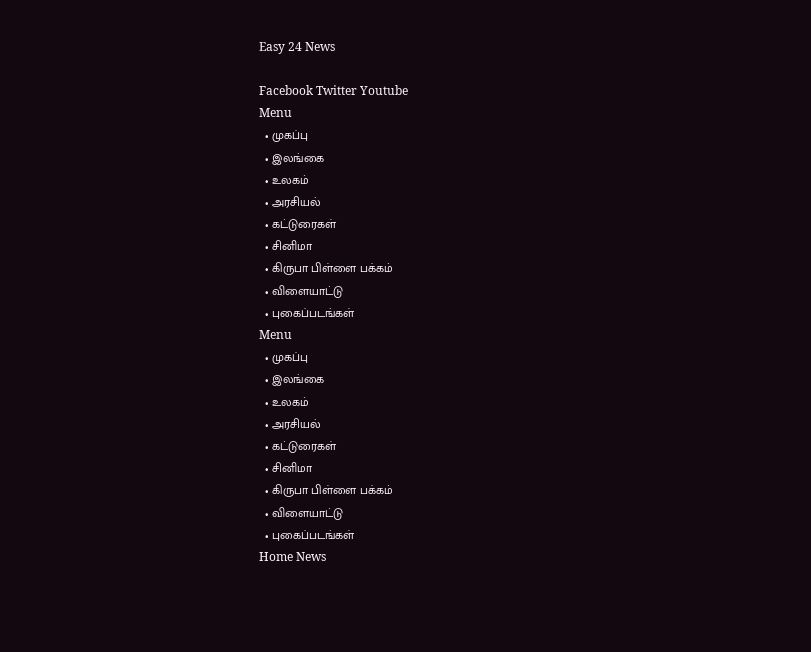Easy 24 News

Facebook Twitter Youtube
Menu
  • முகப்பு
  • இலங்கை
  • உலகம்
  • அரசியல்
  • கட்டுரைகள்
  • சினிமா
  • கிருபா பிள்ளை பக்கம்
  • விளையாட்டு
  • புகைப்படங்கள்
Menu
  • முகப்பு
  • இலங்கை
  • உலகம்
  • அரசியல்
  • கட்டுரைகள்
  • சினிமா
  • கிருபா பிள்ளை பக்கம்
  • விளையாட்டு
  • புகைப்படங்கள்
Home News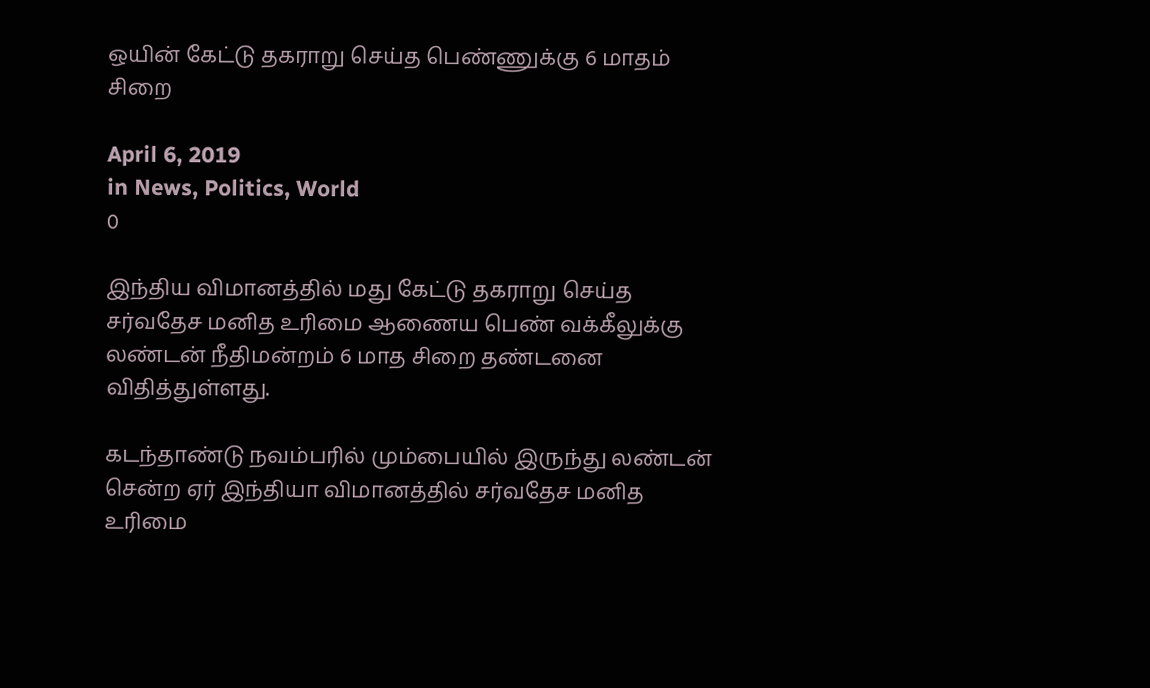ஒயின் கேட்டு தகராறு செய்த பெண்ணுக்கு 6 மாதம் சிறை

April 6, 2019
in News, Politics, World
0

இந்திய விமானத்தில் மது கேட்டு தகராறு செய்த சர்வதேச மனித உரிமை ஆணைய பெண் வக்கீலுக்கு லண்டன் நீதிமன்றம் 6 மாத சிறை தண்டனை விதித்துள்ளது.

கடந்தாண்டு நவம்பரில் மும்பையில் இருந்து லண்டன் சென்ற ஏர் இந்தியா விமானத்தில் சர்வதேச மனித உரிமை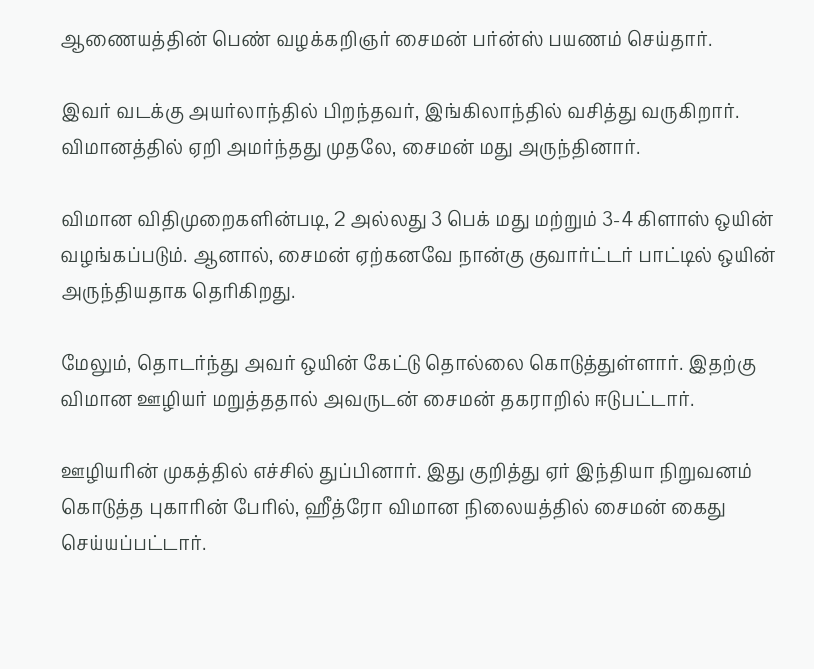ஆணையத்தின் பெண் வழக்கறிஞர் சைமன் பர்ன்ஸ் பயணம் செய்தார்.

இவர் வடக்கு அயர்லாந்தில் பிறந்தவர், இங்கிலாந்தில் வசித்து வருகிறார். விமானத்தில் ஏறி அமர்ந்தது முதலே, சைமன் மது அருந்தினார்.

விமான விதிமுறைகளின்படி, 2 அல்லது 3 பெக் மது மற்றும் 3-4 கிளாஸ் ஒயின் வழங்கப்படும். ஆனால், சைமன் ஏற்கனவே நான்கு குவார்ட்டர் பாட்டில் ஒயின் அருந்தியதாக தெரிகிறது.

மேலும், தொடர்ந்து அவர் ஒயின் கேட்டு தொல்லை கொடுத்துள்ளார். இதற்கு விமான ஊழியர் மறுத்ததால் அவருடன் சைமன் தகராறில் ஈடுபட்டார்.

ஊழியரின் முகத்தில் எச்சில் துப்பினார். இது குறித்து ஏர் இந்தியா நிறுவனம் கொடுத்த புகாரின் பேரில், ஹீத்ரோ விமான நிலையத்தில் சைமன் கைது செய்யப்பட்டார்.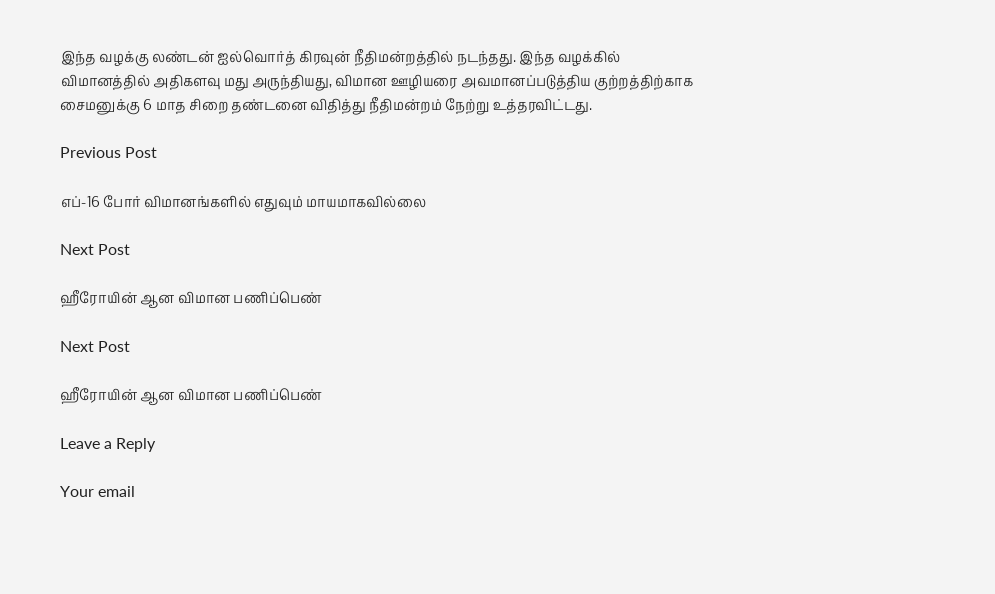இந்த வழக்கு லண்டன் ஐல்வொர்த் கிரவுன் நீதிமன்றத்தில் நடந்தது. இந்த வழக்கில் விமானத்தில் அதிகளவு மது அருந்தியது, விமான ஊழியரை அவமானப்படுத்திய குற்றத்திற்காக சைமனுக்கு 6 மாத சிறை தண்டனை விதித்து நீதிமன்றம் நேற்று உத்தரவிட்டது.

Previous Post

எப்-16 போர் விமானங்களில் எதுவும் மாயமாகவில்லை

Next Post

ஹீரோயின் ஆன விமான பணிப்பெண்

Next Post

ஹீரோயின் ஆன விமான பணிப்பெண்

Leave a Reply

Your email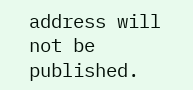address will not be published.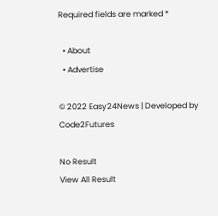Required fields are marked *

  • About
  • Advertise

© 2022 Easy24News | Developed by Code2Futures

No Result
View All Result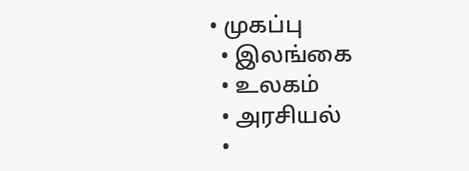• முகப்பு
  • இலங்கை
  • உலகம்
  • அரசியல்
  •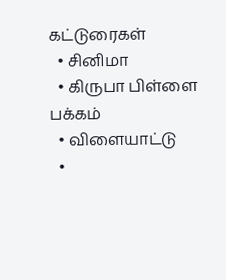கட்டுரைகள்
  • சினிமா
  • கிருபா பிள்ளை பக்கம்
  • விளையாட்டு
  •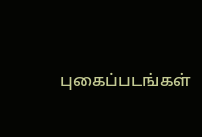புகைப்படங்கள்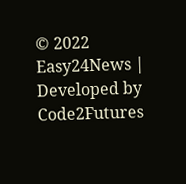© 2022 Easy24News | Developed by Code2Futures